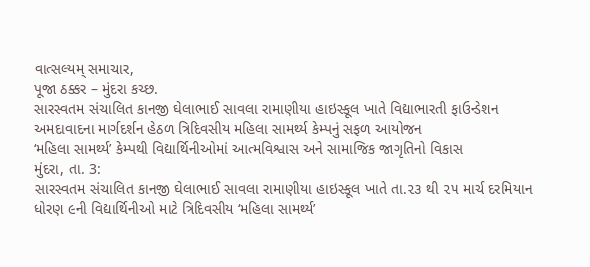વાત્સલ્યમ્ સમાચાર,
પૂજા ઠક્કર – મુંદરા કચ્છ.
સારસ્વતમ સંચાલિત કાનજી ઘેલાભાઈ સાવલા રામાણીયા હાઇસ્કૂલ ખાતે વિદ્યાભારતી ફાઉન્ડેશન અમદાવાદના માર્ગદર્શન હેઠળ ત્રિદિવસીય મહિલા સામર્થ્ય કેમ્પનું સફળ આયોજન
‘મહિલા સામર્થ્ય’ કેમ્પથી વિદ્યાર્થિનીઓમાં આત્મવિશ્વાસ અને સામાજિક જાગૃતિનો વિકાસ
મુંદરા, તા. 3:
સારસ્વતમ સંચાલિત કાનજી ઘેલાભાઈ સાવલા રામાણીયા હાઇસ્કૂલ ખાતે તા.૨૩ થી ૨૫ માર્ચ દરમિયાન ધોરણ ૯ની વિદ્યાર્થિનીઓ માટે ત્રિદિવસીય ‘મહિલા સામર્થ્ય’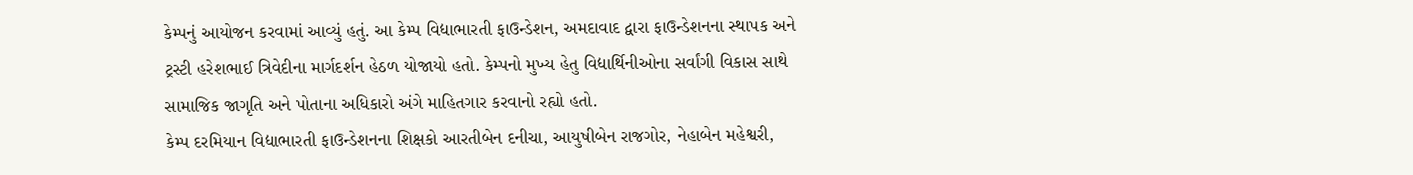કેમ્પનું આયોજન કરવામાં આવ્યું હતું. આ કેમ્પ વિદ્યાભારતી ફાઉન્ડેશન, અમદાવાદ દ્વારા ફાઉન્ડેશનના સ્થાપક અને ટ્રસ્ટી હરેશભાઈ ત્રિવેદીના માર્ગદર્શન હેઠળ યોજાયો હતો. કેમ્પનો મુખ્ય હેતુ વિદ્યાર્થિનીઓના સર્વાંગી વિકાસ સાથે સામાજિક જાગૃતિ અને પોતાના અધિકારો અંગે માહિતગાર કરવાનો રહ્યો હતો.
કેમ્પ દરમિયાન વિદ્યાભારતી ફાઉન્ડેશનના શિક્ષકો આરતીબેન દનીચા, આયુષીબેન રાજગોર, નેહાબેન મહેશ્વરી,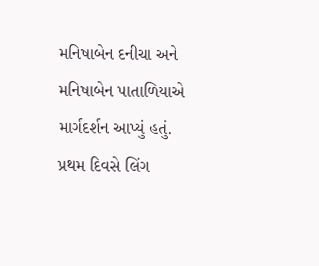મનિષાબેન દનીચા અને મનિષાબેન પાતાળિયાએ માર્ગદર્શન આપ્યું હતું. પ્રથમ દિવસે લિંગ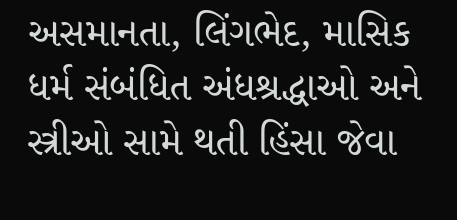અસમાનતા, લિંગભેદ, માસિક ધર્મ સંબંધિત અંધશ્રદ્ધાઓ અને સ્ત્રીઓ સામે થતી હિંસા જેવા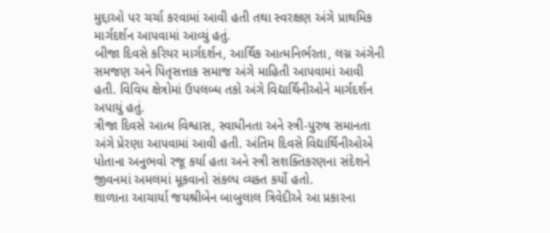મુદ્દાઓ પર ચર્ચા કરવામાં આવી હતી તથા સ્વરક્ષણ અંગે પ્રાથમિક માર્ગદર્શન આપવામાં આવ્યું હતું.
બીજા દિવસે કરિયર માર્ગદર્શન, આર્થિક આત્મનિર્ભરતા, લગ્ન અંગેની સમજણ અને પિતૃસત્તાક સમાજ અંગે માહિતી આપવામાં આવી હતી. વિવિધ ક્ષેત્રોમાં ઉપલબ્ધ તકો અંગે વિદ્યાર્થિનીઓને માર્ગદર્શન અપાયું હતું.
ત્રીજા દિવસે આત્મ વિશ્વાસ, સ્વાધીનતા અને સ્ત્રી-પુરુષ સમાનતા અંગે પ્રેરણા આપવામાં આવી હતી. અંતિમ દિવસે વિદ્યાર્થિનીઓએ પોતાના અનુભવો રજૂ કર્યા હતા અને સ્ત્રી સશક્તિકરણના સંદેશને જીવનમાં અમલમાં મૂકવાનો સંકલ્પ વ્યક્ત કર્યો હતો.
શાળાના આચાર્યા જયશ્રીબેન બાબુલાલ ત્રિવેદીએ આ પ્રકારના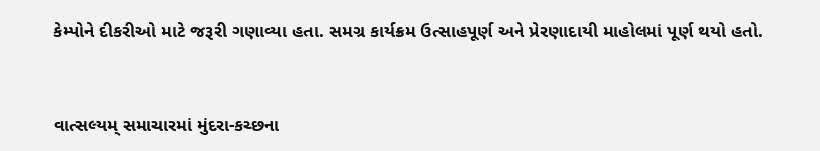કેમ્પોને દીકરીઓ માટે જરૂરી ગણાવ્યા હતા. સમગ્ર કાર્યક્રમ ઉત્સાહપૂર્ણ અને પ્રેરણાદાયી માહોલમાં પૂર્ણ થયો હતો.



વાત્સલ્યમ્ સમાચારમાં મુંદરા-કચ્છના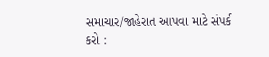સમાચાર/જાહેરાત આપવા માટે સંપર્ક કરો :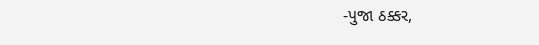-પુજા ઠક્કર,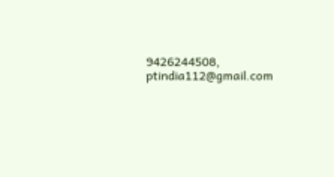9426244508,
ptindia112@gmail.com